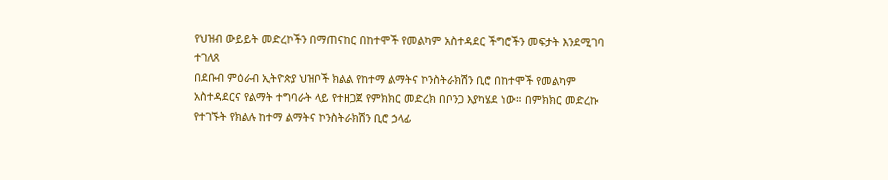የህዝብ ውይይት መድረኮችን በማጠናከር በከተሞች የመልካም አስተዳደር ችግሮችን መፍታት እንደሚገባ ተገለጸ
በደቡብ ምዕራብ ኢትዮጵያ ህዝቦች ክልል የከተማ ልማትና ኮንስትራክሽን ቢሮ በከተሞች የመልካም አስተዳደርና የልማት ተግባራት ላይ የተዘጋጀ የምክክር መድረክ በቦንጋ እያካሄደ ነው። በምክክር መድረኩ የተገኙት የክልሉ ከተማ ልማትና ኮንስትራክሽን ቢሮ ኃላፊ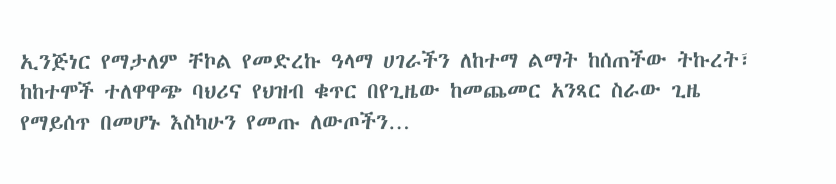ኢንጅነር የማታለም ቸኮል የመድረኩ ዓላማ ሀገራችን ለከተማ ልማት ከሰጠችው ትኩረት፣ ከከተሞች ተለዋዋጭ ባህሪና የህዝብ ቁጥር በየጊዜው ከመጨመር አንጻር ስራው ጊዜ የማይሰጥ በመሆኑ እስካሁን የመጡ ለውጦችን…